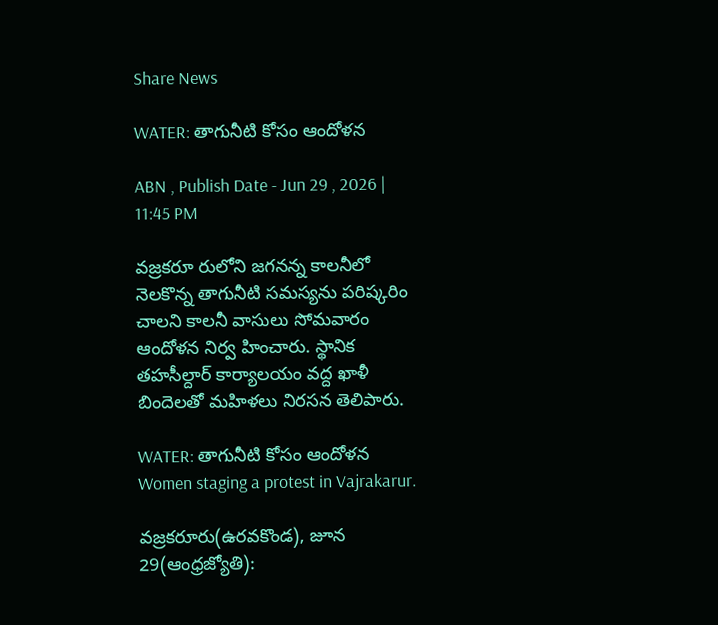Share News

WATER: తాగునీటి కోసం ఆందోళన

ABN , Publish Date - Jun 29 , 2026 | 11:45 PM

వజ్రకరూ రులోని జగనన్న కాలనీలో నెలకొన్న తాగునీటి సమస్యను పరిష్కరిం చాలని కాలనీ వాసులు సోమవారం ఆందోళన నిర్వ హించారు. స్థానిక తహసీల్దార్‌ కార్యాలయం వద్ద ఖాళీ బిందెలతో మహిళలు నిరసన తెలిపారు.

WATER: తాగునీటి కోసం ఆందోళన
Women staging a protest in Vajrakarur.

వజ్రకరూరు(ఉరవకొండ), జూన 29(ఆంధ్రజ్యోతి):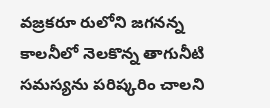వజ్రకరూ రులోని జగనన్న కాలనీలో నెలకొన్న తాగునీటి సమస్యను పరిష్కరిం చాలని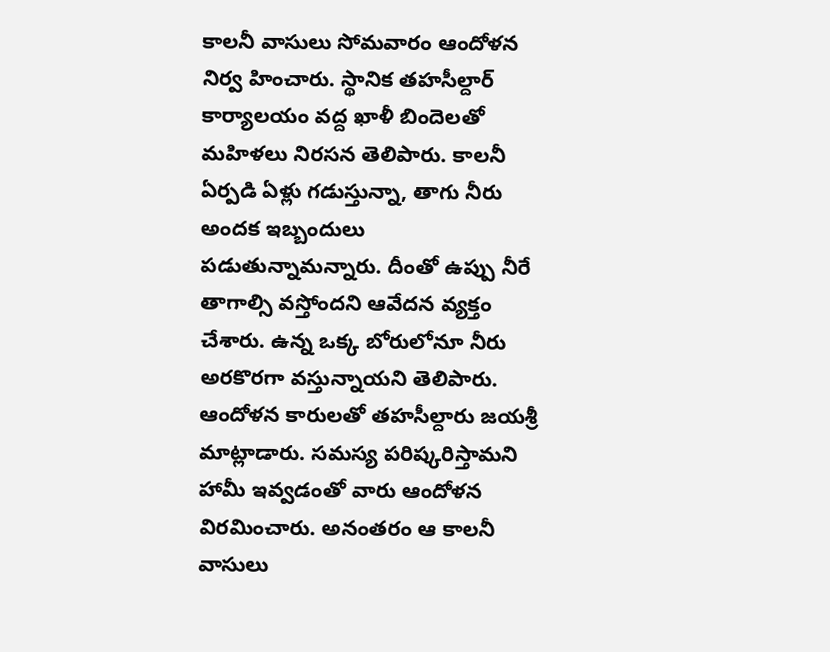కాలనీ వాసులు సోమవారం ఆందోళన నిర్వ హించారు. స్థానిక తహసీల్దార్‌ కార్యాలయం వద్ద ఖాళీ బిందెలతో మహిళలు నిరసన తెలిపారు. కాలనీ ఏర్పడి ఏళ్లు గడుస్తున్నా, తాగు నీరు అందక ఇబ్బందులు పడుతున్నామన్నారు. దీంతో ఉప్పు నీరే తాగాల్సి వస్తోందని ఆవేదన వ్యక్తం చేశారు. ఉన్న ఒక్క బోరులోనూ నీరు అరకొరగా వస్తున్నాయని తెలిపారు. ఆందోళన కారులతో తహసీల్దారు జయశ్రీ మాట్లాడారు. సమస్య పరిష్కరిస్తామని హామీ ఇవ్వడంతో వారు ఆందోళన విరమించారు. అనంతరం ఆ కాలనీ వాసులు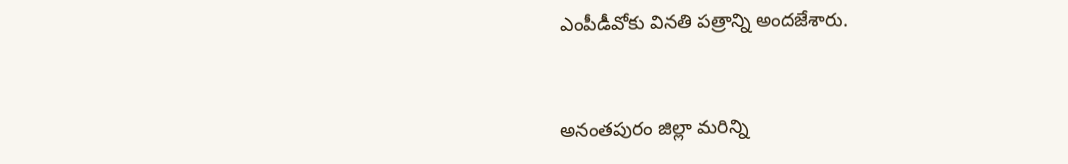ఎంపీడీవోకు వినతి పత్రాన్ని అందజేశారు.


అనంతపురం జిల్లా మరిన్ని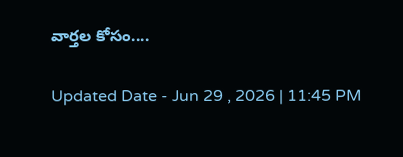వార్తల కోసం....

Updated Date - Jun 29 , 2026 | 11:45 PM